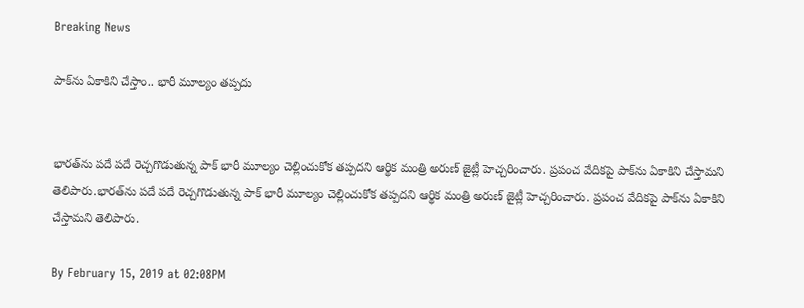Breaking News

పాక్‌ను ఏకాకిని చేస్తాం.. భారీ మూల్యం తప్పదు


భారత్‌ను పదే పదే రెచ్చగొడుతున్న పాక్ భారీ మూల్యం చెల్లించుకోక తప్పదని ఆర్థిక మంత్రి అరుణ్ జైట్లీ హెచ్చరించారు. ప్రపంచ వేదికపై పాక్‌ను ఏకాకిని చేస్తామని తెలిపారు.భారత్‌ను పదే పదే రెచ్చగొడుతున్న పాక్ భారీ మూల్యం చెల్లించుకోక తప్పదని ఆర్థిక మంత్రి అరుణ్ జైట్లీ హెచ్చరించారు. ప్రపంచ వేదికపై పాక్‌ను ఏకాకిని చేస్తామని తెలిపారు.

By February 15, 2019 at 02:08PM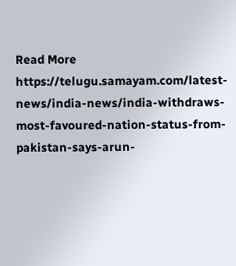Read More https://telugu.samayam.com/latest-news/india-news/india-withdraws-most-favoured-nation-status-from-pakistan-says-arun-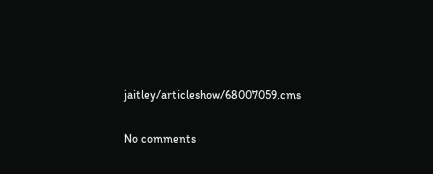jaitley/articleshow/68007059.cms

No comments